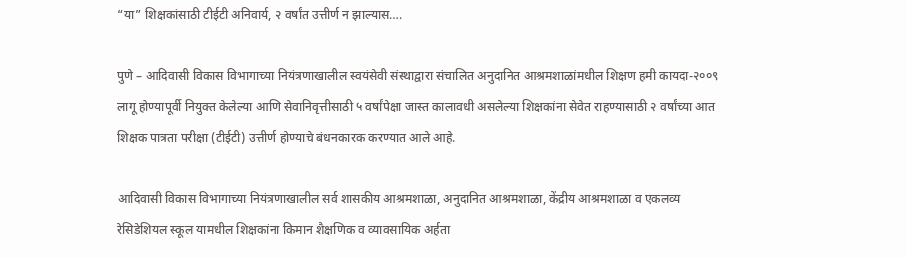“या” शिक्षकांसाठी टीईटी अनिवार्य, २ वर्षांत उत्तीर्ण न झाल्यास….

पुणे – आदिवासी विकास विभागाच्या नियंत्रणाखालील स्वयंसेवी संस्थाद्वारा संचालित अनुदानित आश्रमशाळांमधील शिक्षण हमी कायदा-२००९ लागू होण्यापूर्वी नियुक्त केलेल्या आणि सेवानिवृत्तीसाठी ५ वर्षांपेक्षा जास्त कालावधी असलेल्या शिक्षकांना सेवेत राहण्यासाठी २ वर्षांच्या आत शिक्षक पात्रता परीक्षा (टीईटी) उत्तीर्ण होण्याचे बंधनकारक करण्यात आले आहे.

आदिवासी विकास विभागाच्या नियंत्रणाखालील सर्व शासकीय आश्रमशाळा, अनुदानित आश्रमशाळा, केंद्रीय आश्रमशाळा व एकलव्य रेसिडेशियल स्कूल यामधील शिक्षकांना किमान शैक्षणिक व व्यावसायिक अर्हता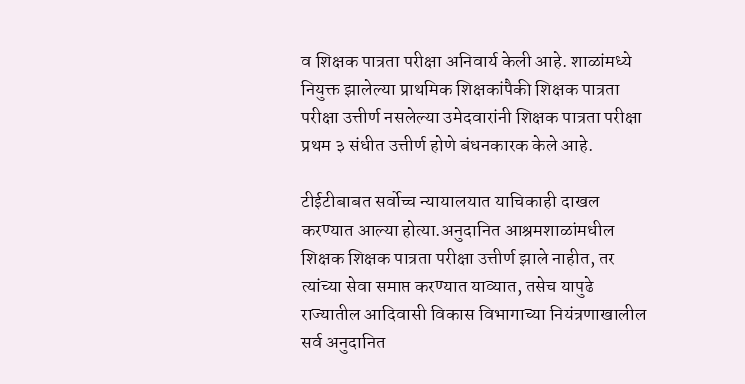व शिक्षक पात्रता परीक्षा अनिवार्य केली आहे. शाळांमध्ये नियुक्त झालेल्या प्राथमिक शिक्षकांपैकी शिक्षक पात्रता परीक्षा उत्तीर्ण नसलेल्या उमेदवारांनी शिक्षक पात्रता परीक्षा प्रथम ३ संधीत उत्तीर्ण होणे बंधनकारक केले आहे.

टीईटीबाबत सर्वोच्च न्यायालयात याचिकाही दाखल करण्यात आल्या होत्या.अनुदानित आश्रमशाळांमधील शिक्षक शिक्षक पात्रता परीक्षा उत्तीर्ण झाले नाहीत, तर त्यांच्या सेवा समाप्त करण्यात याव्यात, तसेच यापुढे राज्यातील आदिवासी विकास विभागाच्या नियंत्रणाखालील सर्व अनुदानित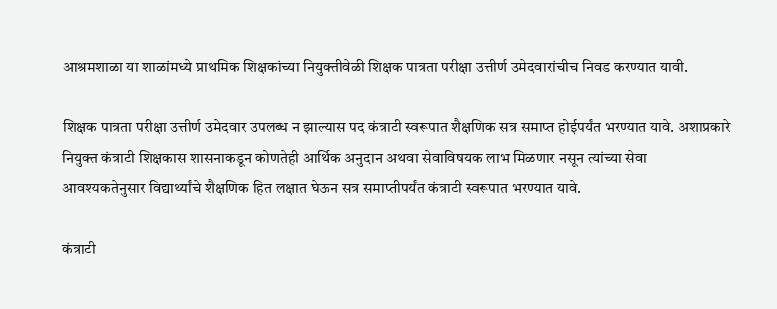आश्रमशाळा या शाळांमध्ये प्राथमिक शिक्षकांच्या नियुक्तीवेळी शिक्षक पात्रता परीक्षा उत्तीर्ण उमेदवारांचीच निवड करण्यात यावी.

शिक्षक पात्रता परीक्षा उत्तीर्ण उमेदवार उपलब्ध न झाल्यास पद कंत्राटी स्वरूपात शैक्षणिक सत्र समाप्त होईपर्यंत भरण्यात यावे. अशाप्रकारे नियुक्त कंत्राटी शिक्षकास शासनाकडून कोणतेही आर्थिक अनुदान अथवा सेवाविषयक लाभ मिळणार नसून त्यांच्या सेवा आवश्यकतेनुसार विद्यार्थ्यांचे शैक्षणिक हित लक्षात घेऊन सत्र समाप्तीपर्यंत कंत्राटी स्वरूपात भरण्यात यावे.

कंत्राटी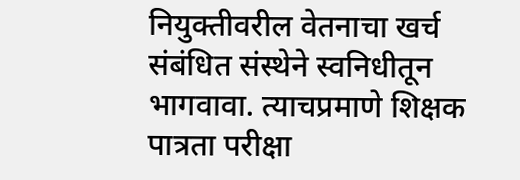नियुक्तीवरील वेतनाचा खर्च संबंधित संस्थेने स्वनिधीतून भागवावा. त्याचप्रमाणे शिक्षक पात्रता परीक्षा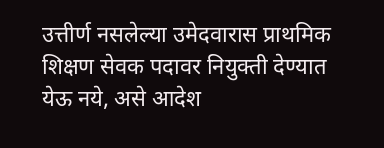उत्तीर्ण नसलेल्या उमेदवारास प्राथमिक शिक्षण सेवक पदावर नियुक्ती देण्यात येऊ नये, असे आदेश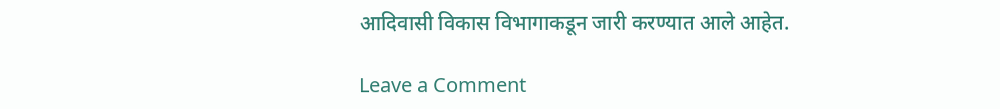आदिवासी विकास विभागाकडून जारी करण्यात आले आहेत.

Leave a Comment